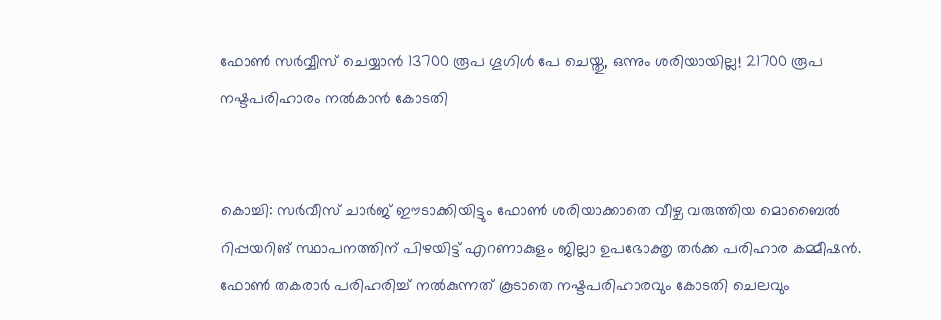ഫോണ്‍ സ‍‍ര്‍വ്വീസ് ചെയ്യാൻ 13700 രൂപ ഗൂഗിള്‍ പേ ചെയ്തു, ഒന്നും ശരിയായില്ല! 21700 രൂപ നഷ്ടപരിഹാരം നല്‍കാൻ കോടതി


കൊച്ചി: സർവീസ് ചാർജ് ഈടാക്കിയിട്ടും ഫോണ്‍ ശരിയാക്കാതെ വീഴ്ച വരുത്തിയ മൊബൈല്‍ റിപ്പയറിങ് സ്ഥാപനത്തിന് പിഴയിട്ട് എറണാകുളം ജില്ലാ ഉപഭോക്തൃ തർക്ക പരിഹാര കമ്മീഷൻ.
ഫോണ്‍ തകരാർ പരിഹരിച്ച്‌ നല്‍കുന്നത് കൂടാതെ നഷ്ടപരിഹാരവും കോടതി ചെലവും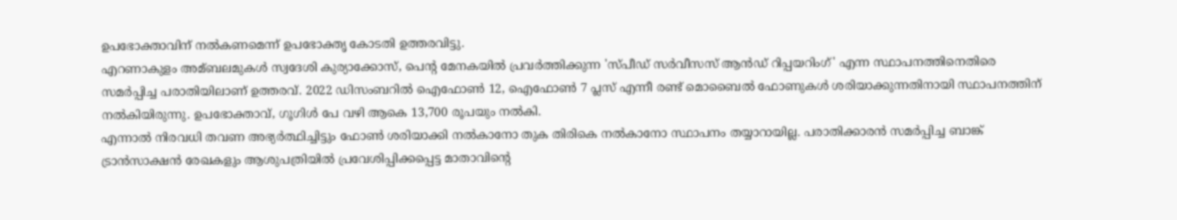ഉപഭോക്താവിന് നല്‍കണമെന്ന് ഉപഭോക്തൃ കോടതി ഉത്തരവിട്ടു.
എറണാകുളം അമ്ബലമുകള്‍ സ്വദേശി കുര്യാക്കോസ്, പെന്റ മേനകയില്‍ പ്രവർത്തിക്കുന്ന 'സ്പീഡ് സർവീസസ് ആൻഡ് റിപ്പയറിംഗ്' എന്ന സ്ഥാപനത്തിനെതിരെ സമർപ്പിച്ച പരാതിയിലാണ് ഉത്തരവ്. 2022 ഡിസംബറില്‍ ഐഫോണ്‍ 12, ഐഫോണ്‍ 7 പ്ലസ് എന്നീ രണ്ട് മൊബൈല്‍ ഫോണുകള്‍ ശരിയാക്കുന്നതിനായി സ്ഥാപനത്തിന് നല്‍കിയിരുന്നു. ഉപഭോക്താവ്, ഗൂഗിള്‍ പേ വഴി ആകെ 13,700 രൂപയും നല്‍കി.
എന്നാല്‍ നിരവധി തവണ അഭ്യർത്ഥിച്ചിട്ടും ഫോണ്‍ ശരിയാക്കി നല്‍കാനോ തുക തിരികെ നല്‍കാനോ സ്ഥാപനം തയ്യാറായില്ല. പരാതിക്കാരൻ സമർപ്പിച്ച ബാങ്ക് ട്രാൻസാക്ഷൻ രേഖകളും ആശുപത്രിയില്‍ പ്രവേശിപ്പിക്കപ്പെട്ട മാതാവിന്റെ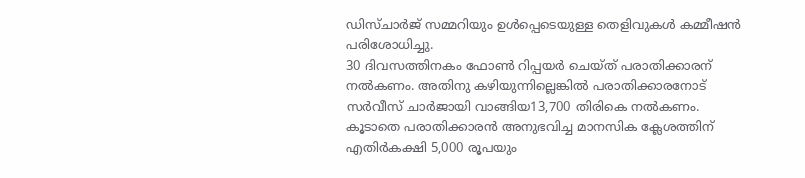ഡിസ്ചാർജ് സമ്മറിയും ഉള്‍പ്പെടെയുള്ള തെളിവുകള്‍ കമ്മീഷൻ പരിശോധിച്ചു.
30 ദിവസത്തിനകം ഫോണ്‍ റിപ്പയർ ചെയ്ത് പരാതിക്കാരന് നല്‍കണം. അതിനു കഴിയുന്നില്ലെങ്കില്‍ പരാതിക്കാരനോട് സർവീസ് ചാർജായി വാങ്ങിയ13,700 തിരികെ നല്‍കണം. കൂടാതെ പരാതിക്കാരൻ അനുഭവിച്ച മാനസിക ക്ലേശത്തിന് എതിർകക്ഷി 5,000 രൂപയും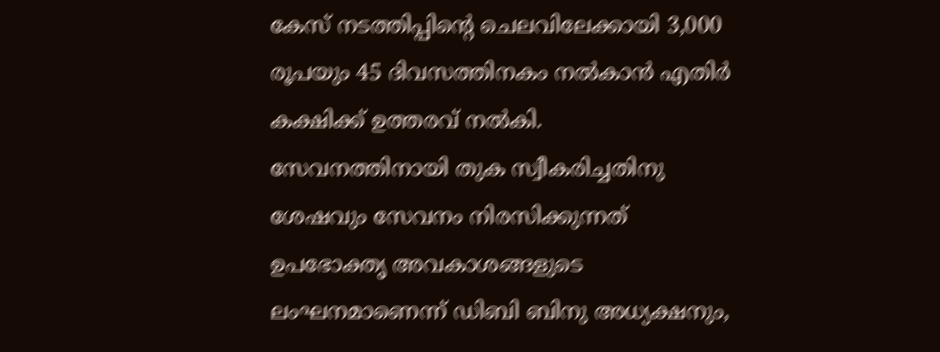കേസ് നടത്തിപ്പിൻ്റെ ചെലവിലേക്കായി 3,000 രൂപയും 45 ദിവസത്തിനകം നല്‍കാൻ എതിർ കക്ഷിക്ക് ഉത്തരവ് നല്‍കി.
സേവനത്തിനായി തുക സ്വീകരിച്ചതിനു ശേഷവും സേവനം നിരസിക്കുന്നത് ഉപഭോക്തൃ അവകാശങ്ങളുടെ ലംഘനമാണെന്ന് ഡിബി ബിനു അധ്യക്ഷനും,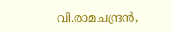വി.രാമചന്ദ്രൻ,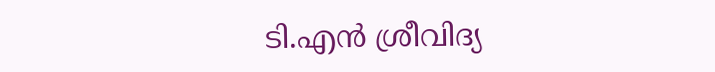ടി.എൻ ശ്രീവിദ്യ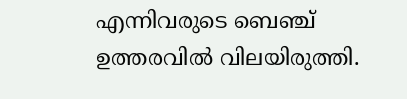എന്നിവരുടെ ബെഞ്ച് ഉത്തരവില്‍ വിലയിരുത്തി.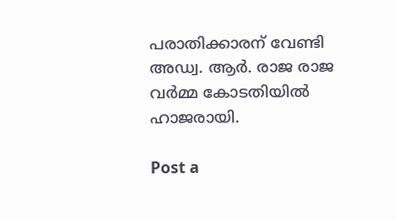പരാതിക്കാരന് വേണ്ടി അഡ്വ. ആർ. രാജ രാജ വർമ്മ കോടതിയില്‍ ഹാജരായി.

Post a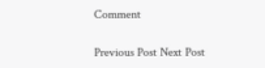Comment

Previous Post Next Post